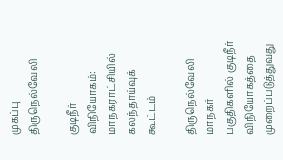முகப்பு
திருநெல்வேலி

குடிநீர் விநியோகம்: மாநகராட்சியில் கலந்தாய்வுக் கூட்டம்

திருநெல்வேலி மாநகர் பகுதிகளில் குடிநீர் விநியோகத்தை முறைப்படுத்துவது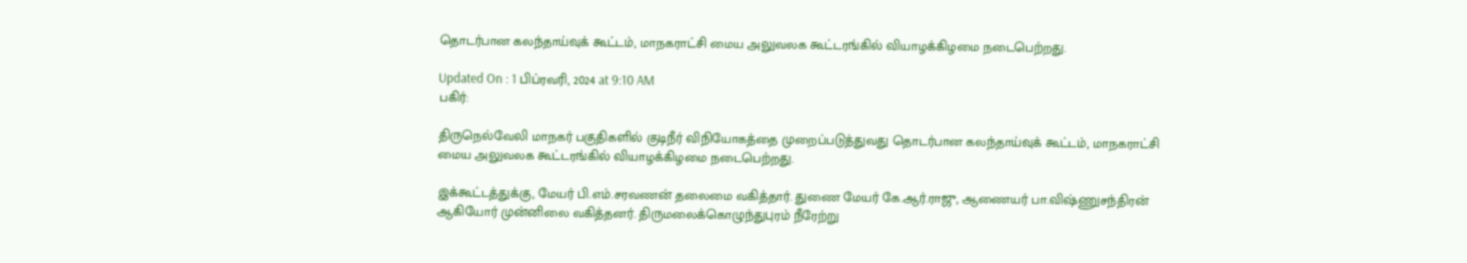தொடர்பான கலந்தாய்வுக் கூட்டம், மாநகராட்சி மைய அலுவலக கூட்டரங்கில் வியாழக்கிழமை நடைபெற்றது.

Updated On : 1 பிப்ரவரி, 2024 at 9:10 AM
பகிர்:

திருநெல்வேலி மாநகர் பகுதிகளில் குடிநீர் விநியோகத்தை முறைப்படுத்துவது தொடர்பான கலந்தாய்வுக் கூட்டம், மாநகராட்சி மைய அலுவலக கூட்டரங்கில் வியாழக்கிழமை நடைபெற்றது.

இக்கூட்டத்துக்கு, மேயர் பி.எம்.சரவணன் தலைமை வகித்தார். துணை மேயர் கே.ஆர்.ராஜு, ஆணையர் பா.விஷ்ணுசந்திரன் ஆகியோர் முன்னிலை வகித்தனர். திருமலைக்கொழுந்துபுரம் நீரேற்று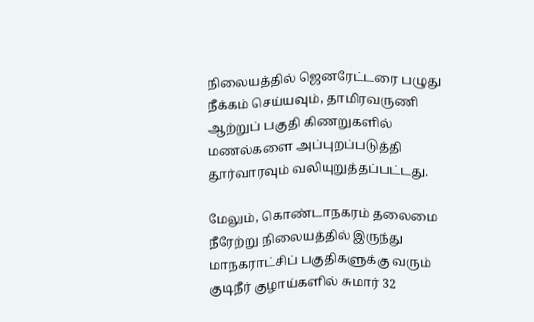நிலையத்தில் ஜெனரேட்டரை பழுது நீக்கம் செய்யவும், தாமிரவருணி ஆற்றுப் பகுதி கிணறுகளில் மணல்களை அப்புறப்படுத்தி தூர்வாரவும் வலியுறுத்தப்பட்டது.

மேலும், கொண்டாநகரம் தலைமை நீரேற்று நிலையத்தில் இருந்து மாநகராட்சிப் பகுதிகளுக்கு வரும் குடிநீர் குழாய்களில் சுமார் 32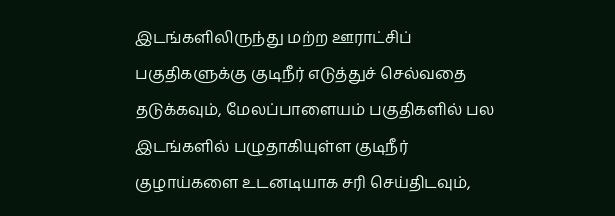இடங்களிலிருந்து மற்ற ஊராட்சிப் பகுதிகளுக்கு குடிநீர் எடுத்துச் செல்வதை தடுக்கவும், மேலப்பாளையம் பகுதிகளில் பல இடங்களில் பழுதாகியுள்ள குடிநீர் குழாய்களை உடனடியாக சரி செய்திடவும்,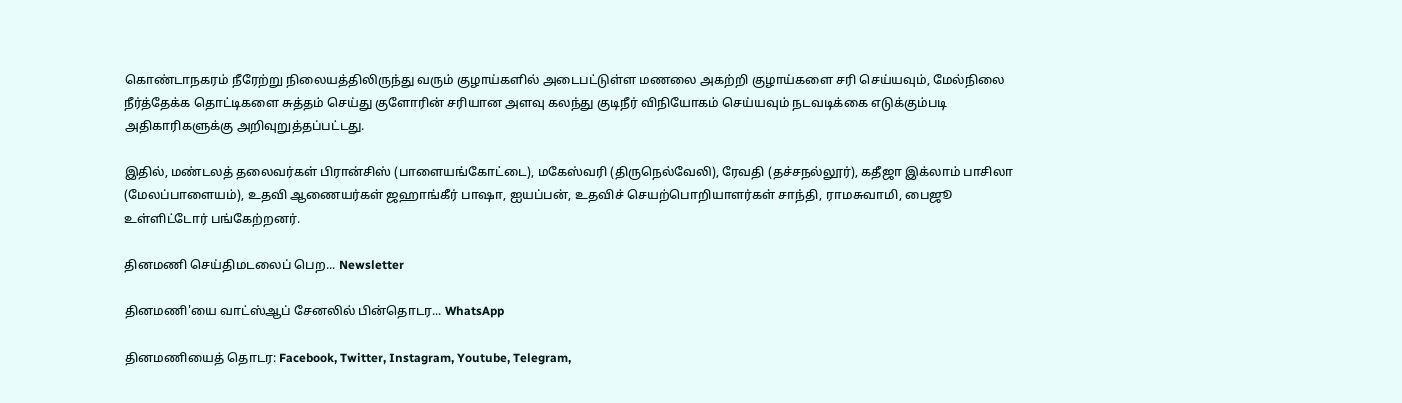கொண்டாநகரம் நீரேற்று நிலையத்திலிருந்து வரும் குழாய்களில் அடைபட்டுள்ள மணலை அகற்றி குழாய்களை சரி செய்யவும், மேல்நிலை நீர்த்தேக்க தொட்டிகளை சுத்தம் செய்து குளோரின் சரியான அளவு கலந்து குடிநீர் விநியோகம் செய்யவும் நடவடிக்கை எடுக்கும்படி அதிகாரிகளுக்கு அறிவுறுத்தப்பட்டது.

இதில், மண்டலத் தலைவர்கள் பிரான்சிஸ் (பாளையங்கோட்டை), மகேஸ்வரி (திருநெல்வேலி), ரேவதி (தச்சநல்லூர்), கதீஜா இக்லாம் பாசிலா (மேலப்பாளையம்), உதவி ஆணையர்கள் ஜஹாங்கீர் பாஷா, ஐயப்பன், உதவிச் செயற்பொறியாளர்கள் சாந்தி, ராமசுவாமி, பைஜூ உள்ளிட்டோர் பங்கேற்றனர்.

தினமணி செய்திமடலைப் பெற... Newsletter

தினமணி'யை வாட்ஸ்ஆப் சேனலில் பின்தொடர... WhatsApp

தினமணியைத் தொடர: Facebook, Twitter, Instagram, Youtube, Telegram,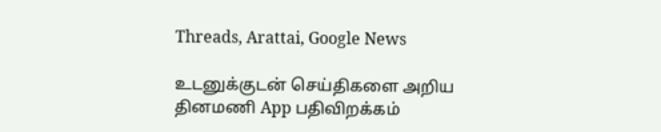Threads, Arattai, Google News

உடனுக்குடன் செய்திகளை அறிய தினமணி App பதிவிறக்கம்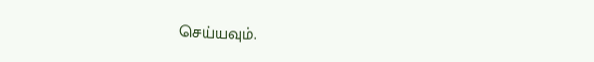செய்யவும்.